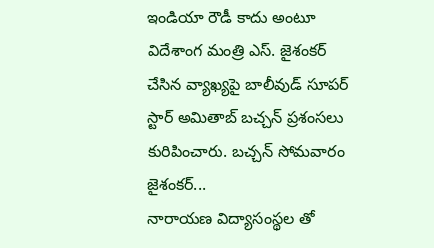ఇండియా రౌడీ కాదు అంటూ విదేశాంగ మంత్రి ఎస్. జైశంకర్ చేసిన వ్యాఖ్యపై బాలీవుడ్ సూపర్ స్టార్ అమితాబ్ బచ్చన్ ప్రశంసలు కురిపించారు. బచ్చన్ సోమవారం జైశంకర్...
నారాయణ విద్యాసంస్థల తో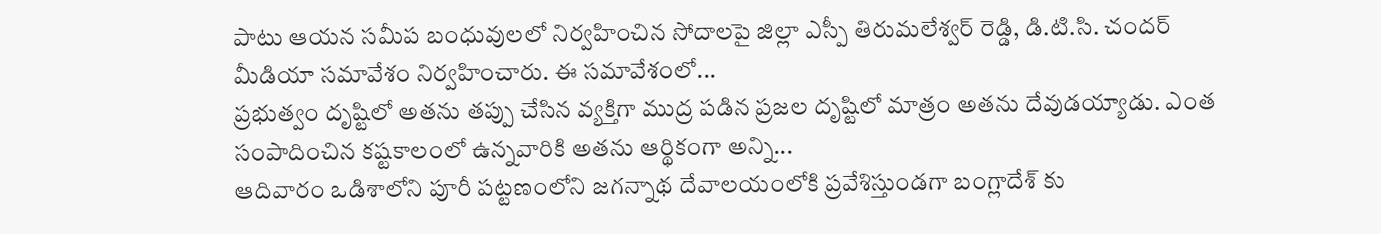పాటు ఆయన సమీప బంధువులలో నిర్వహించిన సోదాలపై జిల్లా ఎస్పీ తిరుమలేశ్వర్ రెడ్డి, డి.టి.సి. చందర్ మీడియా సమావేశం నిర్వహించారు. ఈ సమావేశంలో...
ప్రభుత్వం దృష్టిలో అతను తప్పు చేసిన వ్యక్తిగా ముద్ర పడిన ప్రజల దృష్టిలో మాత్రం అతను దేవుడయ్యాడు. ఎంత సంపాదించిన కష్టకాలంలో ఉన్నవారికి అతను ఆర్థికంగా అన్ని...
ఆదివారం ఒడిశాలోని పూరీ పట్టణంలోని జగన్నాథ దేవాలయంలోకి ప్రవేశిస్తుండగా బంగ్లాదేశ్ కు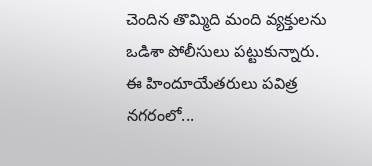చెందిన తొమ్మిది మంది వ్యక్తులను ఒడిశా పోలీసులు పట్టుకున్నారు. ఈ హిందూయేతరులు పవిత్ర నగరంలో...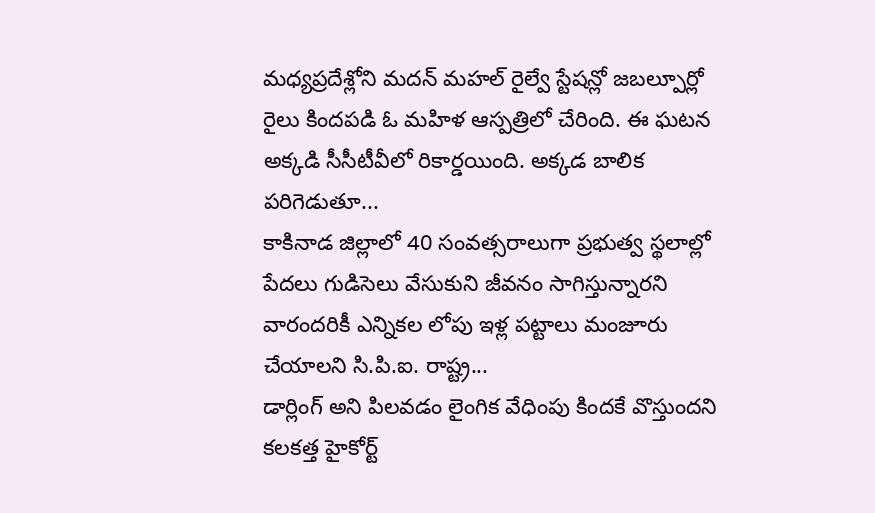మధ్యప్రదేశ్లోని మదన్ మహల్ రైల్వే స్టేషన్లో జబల్పూర్లో రైలు కిందపడి ఓ మహిళ ఆస్పత్రిలో చేరింది. ఈ ఘటన అక్కడి సీసీటీవీలో రికార్డయింది. అక్కడ బాలిక పరిగెడుతూ...
కాకినాడ జిల్లాలో 40 సంవత్సరాలుగా ప్రభుత్వ స్థలాల్లో పేదలు గుడిసెలు వేసుకుని జీవనం సాగిస్తున్నారని వారందరికీ ఎన్నికల లోపు ఇళ్ల పట్టాలు మంజూరు చేయాలని సి.పి.ఐ. రాష్ట్ర...
డార్లింగ్ అని పిలవడం లైంగిక వేధింపు కిందకే వొస్తుందని కలకత్త హైకోర్ట్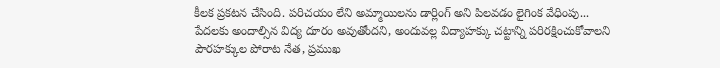కీలక ప్రకటన చేసింది. పరిచయం లేని అమ్మాయిలను డార్లింగ్ అని పిలవడం లైగింక వేధింపు...
పేదలకు అందాల్సిన విద్య దూరం అవుతోందని, అందువల్ల విద్యాహక్కు చట్టాన్ని పరిరక్షించుకోవాలని పౌరహక్కుల పోరాట నేత, ప్రముఖ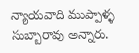న్యాయవాది ముప్పాళ్ళ సుబ్బారావు అన్నారు.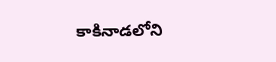కాకినాడలోని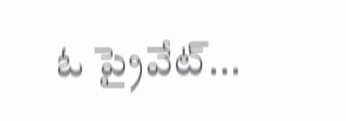ఓ ప్రైవేట్...